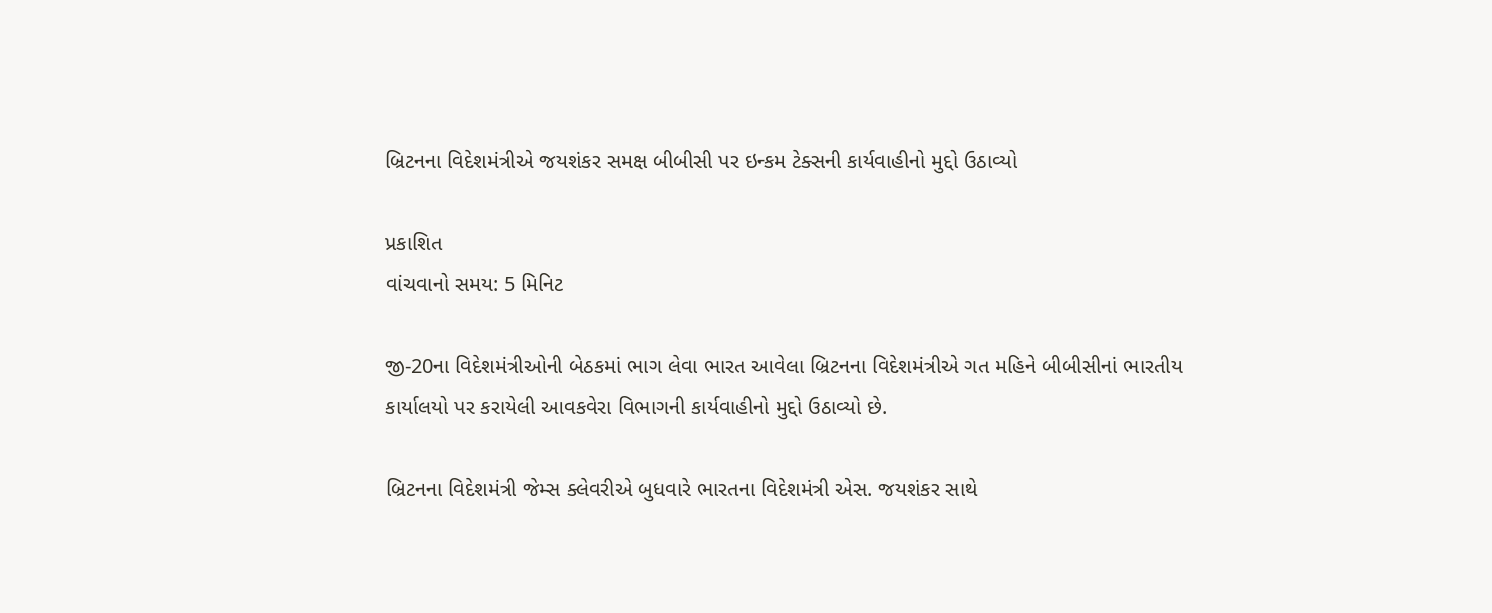બ્રિટનના વિદેશમંત્રીએ જયશંકર સમક્ષ બીબીસી પર ઇન્કમ ટેક્સની કાર્યવાહીનો મુદ્દો ઉઠાવ્યો

પ્રકાશિત
વાંચવાનો સમય: 5 મિનિટ

જી-20ના વિદેશમંત્રીઓની બેઠકમાં ભાગ લેવા ભારત આવેલા બ્રિટનના વિદેશમંત્રીએ ગત મહિને બીબીસીનાં ભારતીય કાર્યાલયો પર કરાયેલી આવકવેરા વિભાગની કાર્યવાહીનો મુદ્દો ઉઠાવ્યો છે.

બ્રિટનના વિદેશમંત્રી જેમ્સ ક્લેવરીએ બુધવારે ભારતના વિદેશમંત્રી એસ. જયશંકર સાથે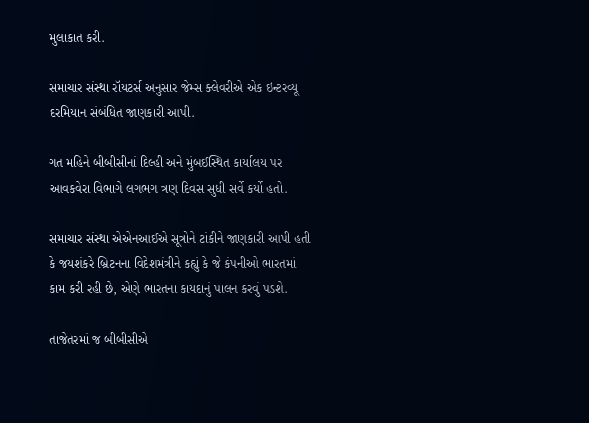મુલાકાત કરી.

સમાચાર સંસ્થા રૉયટર્સ અનુસાર જેમ્સ ક્લેવરીએ એક ઇન્ટરવ્યૂ દરમિયાન સંબંધિત જાણકારી આપી.

ગત મહિને બીબીસીનાં દિલ્હી અને મુંબઈસ્થિત કાર્યાલય પર આવકવેરા વિભાગે લગભગ ત્રણ દિવસ સુધી સર્વે કર્યો હતો.

સમાચાર સંસ્થા એએનઆઈએ સૂત્રોને ટાંકીને જાણકારી આપી હતી કે જયશંકરે બ્રિટનના વિદેશમંત્રીને કહ્યું કે જે કંપનીઓ ભારતમાં કામ કરી રહી છે, એણે ભારતના કાયદાનું પાલન કરવું પડશે.

તાજેતરમાં જ બીબીસીએ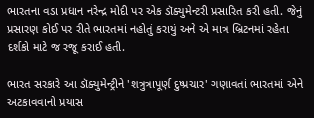ભારતના વડા પ્રધાન નરેન્દ્ર મોદી પર એક ડૉક્યુમેન્ટરી પ્રસારિત કરી હતી. જેનું પ્રસારણ કોઈ પર રીતે ભારતમાં નહોતું કરાયું અને એ માત્ર બ્રિટનમાં રહેતા દર્શકો માટે જ રજૂ કરાઈ હતી.

ભારત સરકારે આ ડૉક્યુમેન્ટ્રીને 'શત્રુત્રાપૂર્ણ દુષ્પ્રચાર' ગણાવતાં ભારતમાં એને અટકાવવાનો પ્રયાસ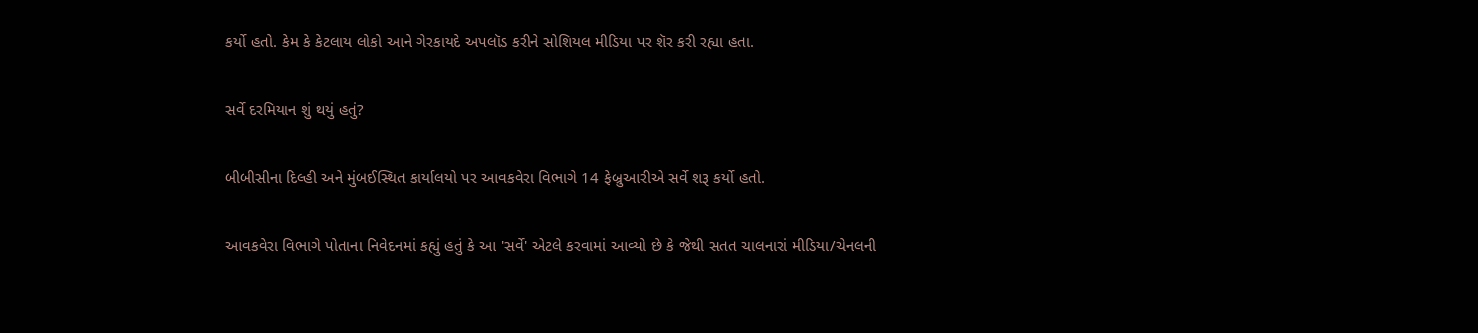કર્યો હતો. કેમ કે કેટલાય લોકો આને ગેરકાયદે અપલૉડ કરીને સોશિયલ મીડિયા પર શૅર કરી રહ્યા હતા.

સર્વે દરમિયાન શું થયું હતું?

બીબીસીના દિલ્હી અને મુંબઈસ્થિત કાર્યાલયો પર આવકવેરા વિભાગે 14 ફેબ્રુઆરીએ સર્વે શરૂ કર્યો હતો.

આવકવેરા વિભાગે પોતાના નિવેદનમાં કહ્યું હતું કે આ 'સર્વે' એટલે કરવામાં આવ્યો છે કે જેથી સતત ચાલનારાં મીડિયા/ચેનલની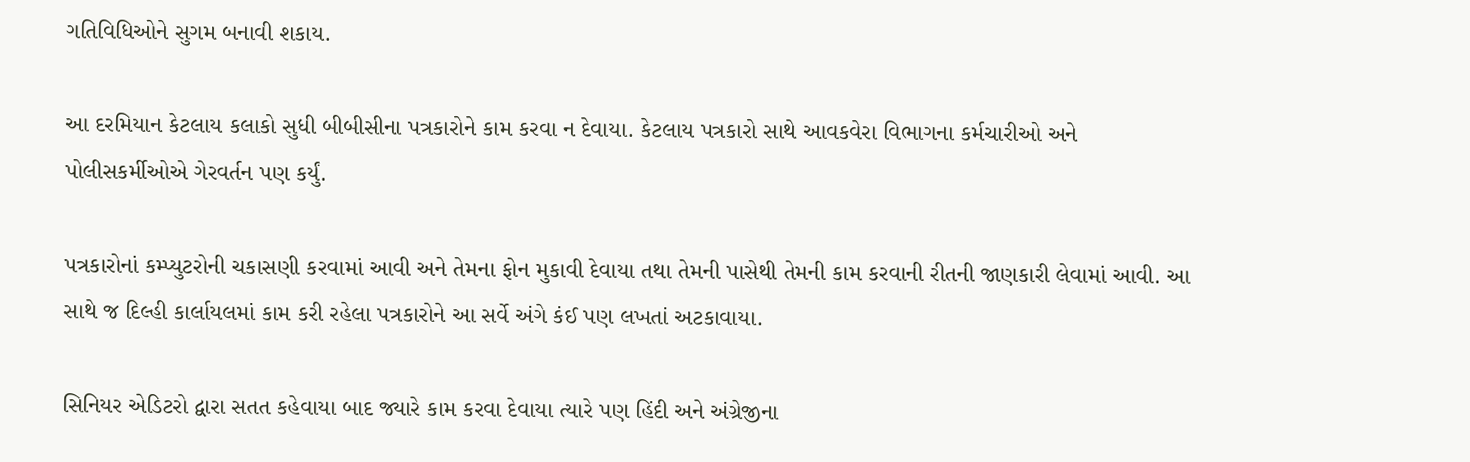ગતિવિધિઓને સુગમ બનાવી શકાય.

આ દરમિયાન કેટલાય કલાકો સુધી બીબીસીના પત્રકારોને કામ કરવા ન દેવાયા. કેટલાય પત્રકારો સાથે આવકવેરા વિભાગના કર્મચારીઓ અને પોલીસકર્મીઓએ ગેરવર્તન પણ કર્યું.

પત્રકારોનાં કમ્પ્યુટરોની ચકાસણી કરવામાં આવી અને તેમના ફોન મુકાવી દેવાયા તથા તેમની પાસેથી તેમની કામ કરવાની રીતની જાણકારી લેવામાં આવી. આ સાથે જ દિલ્હી કાર્લાયલમાં કામ કરી રહેલા પત્રકારોને આ સર્વે અંગે કંઈ પણ લખતાં અટકાવાયા.

સિનિયર એડિટરો દ્વારા સતત કહેવાયા બાદ જ્યારે કામ કરવા દેવાયા ત્યારે પણ હિંદી અને અંગ્રેજીના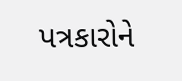પત્રકારોને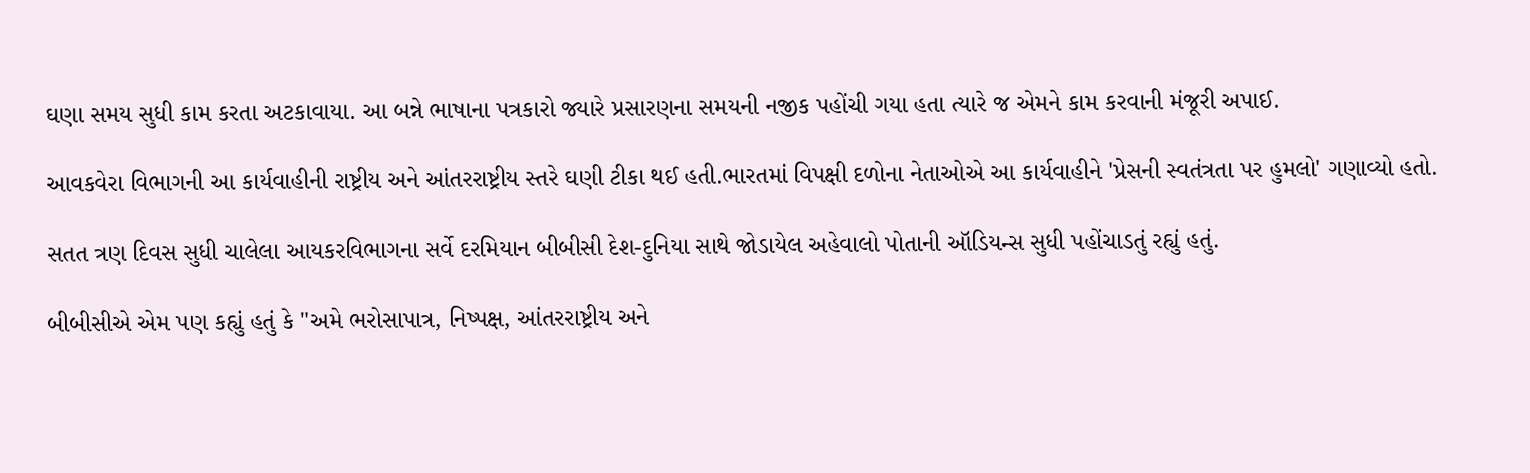ઘણા સમય સુધી કામ કરતા અટકાવાયા. આ બન્ને ભાષાના પત્રકારો જ્યારે પ્રસારણના સમયની નજીક પહોંચી ગયા હતા ત્યારે જ એમને કામ કરવાની મંજૂરી અપાઈ.

આવકવેરા વિભાગની આ કાર્યવાહીની રાષ્ટ્રીય અને આંતરરાષ્ટ્રીય સ્તરે ઘણી ટીકા થઈ હતી.ભારતમાં વિપક્ષી દળોના નેતાઓએ આ કાર્યવાહીને 'પ્રેસની સ્વતંત્રતા પર હુમલો' ગણાવ્યો હતો.

સતત ત્રણ દિવસ સુધી ચાલેલા આયકરવિભાગના સર્વે દરમિયાન બીબીસી દેશ-દુનિયા સાથે જોડાયેલ અહેવાલો પોતાની ઑડિયન્સ સુધી પહોંચાડતું રહ્યું હતું.

બીબીસીએ એમ પણ કહ્યું હતું કે "અમે ભરોસાપાત્ર, નિષ્પક્ષ, આંતરરાષ્ટ્રીય અને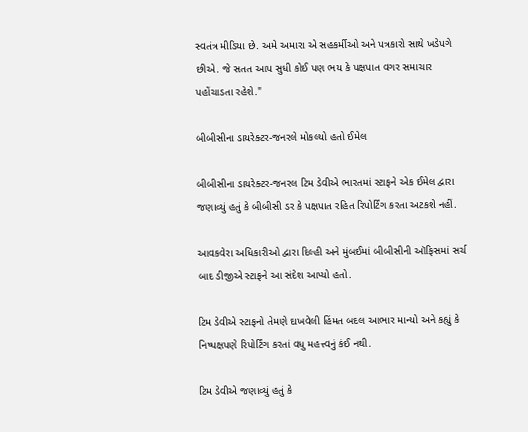સ્વતંત્ર મીડિયા છે. અમે અમારા એ સહકર્મીઓ અને પત્રકારો સાથે ખડેપગે છીએ. જે સતત આપ સુધી કોઈ પણ ભય કે પક્ષપાત વગર સમાચાર પહોંચાડતા રહેશે."

બીબીસીના ડાયરેક્ટર-જનરલે મોકલ્યો હતો ઈમેલ

બીબીસીના ડાયરેક્ટર-જનરલ ટિમ ડેવીએ ભારતમાં સ્ટાફને એક ઈમેલ દ્વારા જણાવ્યું હતું કે બીબીસી ડર કે પક્ષપાત રહિત રિપોર્ટિંગ કરતા અટકશે નહીં.

આવકવેરા અધિકારીઓ દ્વારા દિલ્હી અને મુંબઈમાં બીબીસીની ઑફિસમાં સર્ચ બાદ ડીજીએ સ્ટાફને આ સંદેશ આપ્યો હતો.

ટિમ ડેવીએ સ્ટાફનો તેમણે દાખવેલી હિંમત બદલ આભાર માન્યો અને કહ્યું કે નિષ્પક્ષપણે રિપોર્ટિંગ કરતાં વધુ મહત્ત્વનું કંઈ નથી.

ટિમ ડેવીએ જણાવ્યું હતું કે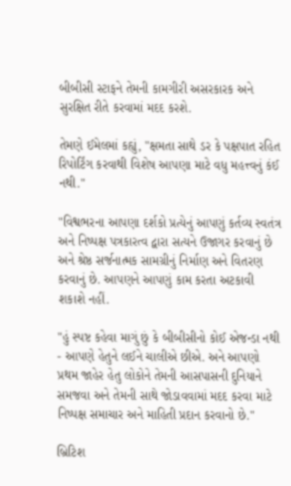બીબીસી સ્ટાફને તેમની કામગીરી અસરકારક અને સુરક્ષિત રીતે કરવામાં મદદ કરશે.

તેમણે ઈમેલમાં કહ્યું, "ક્ષમતા સાથે ડર કે પક્ષપાત રહિત રિપોર્ટિંગ કરવાથી વિશેષ આપણા માટે વધુ મહત્ત્વનું કંઈ નથી."

"વિશ્વભરના આપણા દર્શકો પ્રત્યેનું આપણું કર્તવ્ય સ્વતંત્ર અને નિષ્પક્ષ પત્રકારત્વ દ્વારા સત્યને ઉજાગર કરવાનું છે અને શ્રેષ્ઠ સર્જનાત્મક સામગ્રીનું નિર્માણ અને વિતરણ કરવાનું છે. આપણને આપણું કામ કરતા અટકાવી શકાશે નહીં.

"હું સ્પષ્ટ કહેવા માગું છું કે બીબીસીનો કોઈ એજન્ડા નથી - આપણે હેતુને લઈને ચાલીએ છીએ. અને આપણો પ્રથમ જાહેર હેતુ લોકોને તેમની આસપાસની દુનિયાને સમજવા અને તેમની સાથે જોડાવવામાં મદદ કરવા માટે નિષ્પક્ષ સમાચાર અને માહિતી પ્રદાન કરવાનો છે."

બ્રિટિશ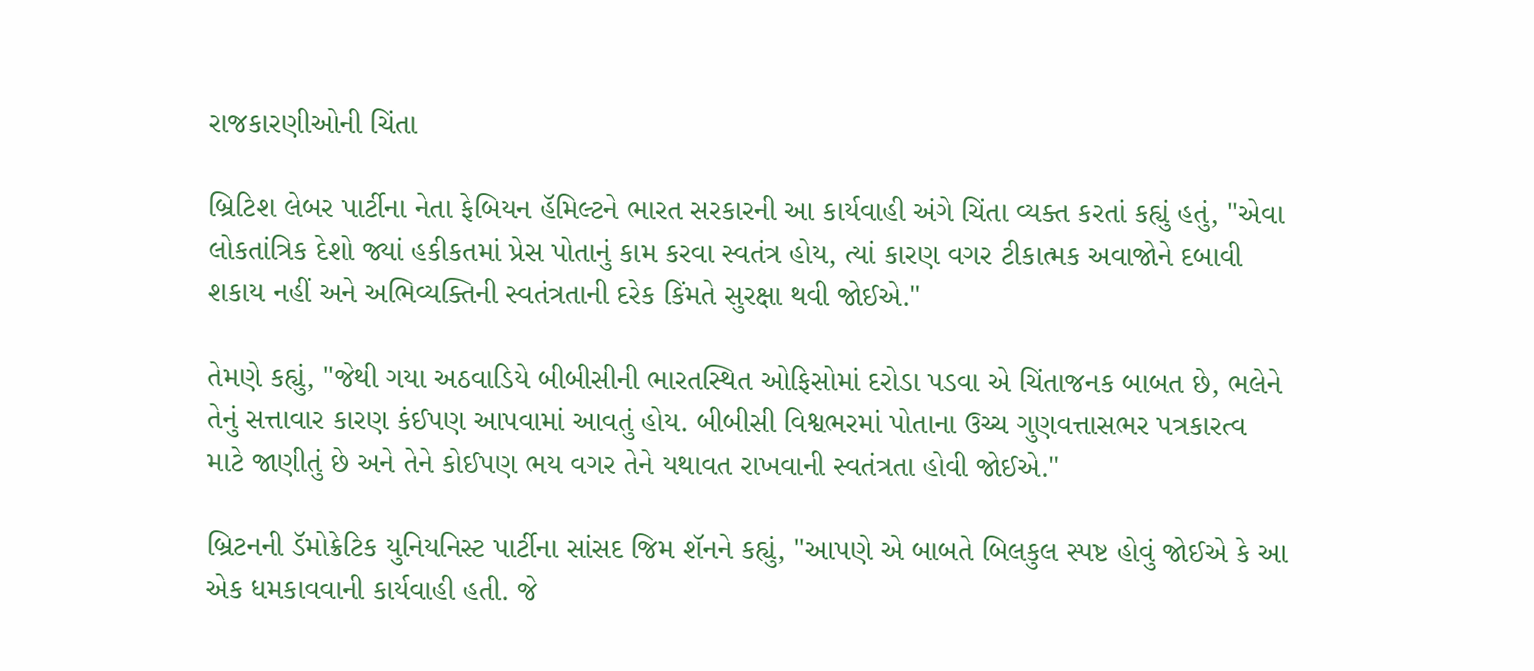રાજકારણીઓની ચિંતા

બ્રિટિશ લેબર પાર્ટીના નેતા ફેબિયન હૅમિલ્ટને ભારત સરકારની આ કાર્યવાહી અંગે ચિંતા વ્યક્ત કરતાં કહ્યું હતું, "એવા લોકતાંત્રિક દેશો જ્યાં હકીકતમાં પ્રેસ પોતાનું કામ કરવા સ્વતંત્ર હોય, ત્યાં કારણ વગર ટીકાત્મક અવાજોને દબાવી શકાય નહીં અને અભિવ્યક્તિની સ્વતંત્રતાની દરેક કિંમતે સુરક્ષા થવી જોઈએ."

તેમણે કહ્યું, "જેથી ગયા અઠવાડિયે બીબીસીની ભારતસ્થિત ઓફિસોમાં દરોડા પડવા એ ચિંતાજનક બાબત છે, ભલેને તેનું સત્તાવાર કારણ કંઈપણ આપવામાં આવતું હોય. બીબીસી વિશ્વભરમાં પોતાના ઉચ્ચ ગુણવત્તાસભર પત્રકારત્વ માટે જાણીતું છે અને તેને કોઈપણ ભય વગર તેને યથાવત રાખવાની સ્વતંત્રતા હોવી જોઈએ."

બ્રિટનની ડૅમોક્રેટિક યુનિયનિસ્ટ પાર્ટીના સાંસદ જિમ શૅનને કહ્યું, "આપણે એ બાબતે બિલકુલ સ્પષ્ટ હોવું જોઈએ કે આ એક ધમકાવવાની કાર્યવાહી હતી. જે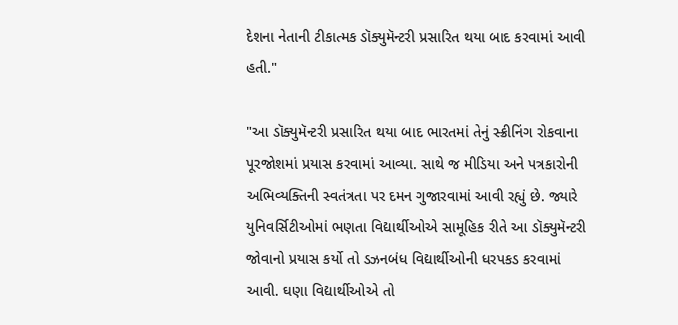દેશના નેતાની ટીકાત્મક ડૉક્યુમૅન્ટરી પ્રસારિત થયા બાદ કરવામાં આવી હતી."

"આ ડૉક્યુમૅન્ટરી પ્રસારિત થયા બાદ ભારતમાં તેનું સ્ક્રીનિંગ રોકવાના પૂરજોશમાં પ્રયાસ કરવામાં આવ્યા. સાથે જ મીડિયા અને પત્રકારોની અભિવ્યક્તિની સ્વતંત્રતા પર દમન ગુજારવામાં આવી રહ્યું છે. જ્યારે યુનિવર્સિટીઓમાં ભણતા વિદ્યાર્થીઓએ સામૂહિક રીતે આ ડૉક્યુમૅન્ટરી જોવાનો પ્રયાસ કર્યો તો ડઝનબંધ વિદ્યાર્થીઓની ધરપકડ કરવામાં આવી. ઘણા વિદ્યાર્થીઓએ તો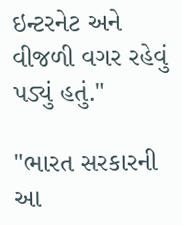ઇન્ટરનેટ અને વીજળી વગર રહેવું પડ્યું હતું."

"ભારત સરકારની આ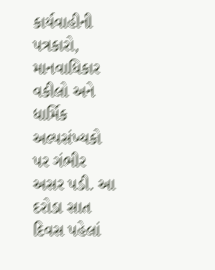કાર્યવાહીની પત્રકારો, માનવાધિકાર વકીલો અને ધાર્મિક અલ્પસંખ્યકો પર ગંભીર અસર પડી. આ દરોડા સાત દિવસ પહેલાં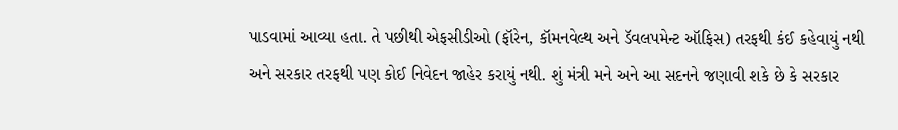પાડવામાં આવ્યા હતા. તે પછીથી એફસીડીઓ (ફૉરેન, કૉમનવેલ્થ અને ડૅવલપમેન્ટ ઑફિસ) તરફથી કંઈ કહેવાયું નથી અને સરકાર તરફથી પણ કોઈ નિવેદન જાહેર કરાયું નથી. શું મંત્રી મને અને આ સદનને જણાવી શકે છે કે સરકાર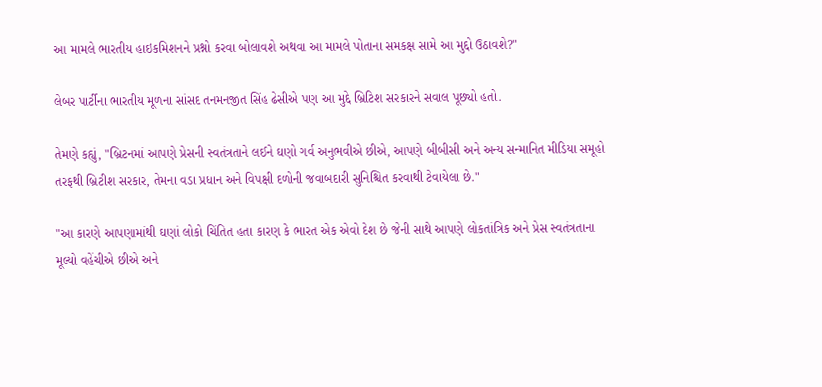આ મામલે ભારતીય હાઇકમિશનને પ્રશ્નો કરવા બોલાવશે અથવા આ મામલે પોતાના સમકક્ષ સામે આ મુદ્દો ઉઠાવશે?"

લેબર પાર્ટીના ભારતીય મૂળના સાંસદ તનમનજીત સિંહ ઢેસીએ પણ આ મુદ્દે બ્રિટિશ સરકારને સવાલ પૂછ્યો હતો.

તેમણે કહ્યું, "બ્રિટનમાં આપણે પ્રેસની સ્વતંત્રતાને લઈને ઘણો ગર્વ અનુભવીએ છીએ, આપણે બીબીસી અને અન્ય સન્માનિત મીડિયા સમૂહો તરફથી બ્રિટીશ સરકાર, તેમના વડા પ્રધાન અને વિપક્ષી દળોની જવાબદારી સુનિશ્ચિત કરવાથી ટેવાયેલા છે."

"આ કારણે આપણામાંથી ઘણાં લોકો ચિંતિત હતા કારણ કે ભારત એક એવો દેશ છે જેની સાથે આપણે લોકતાંત્રિક અને પ્રેસ સ્વતંત્રતાના મૂલ્યો વહેંચીએ છીએ અને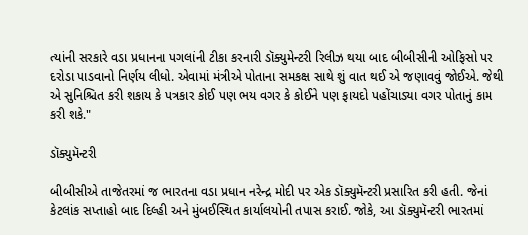ત્યાંની સરકારે વડા પ્રધાનના પગલાંની ટીકા કરનારી ડૉક્યુમેન્ટરી રિલીઝ થયા બાદ બીબીસીની ઓફિસો પર દરોડા પાડવાનો નિર્ણય લીધો. એવામાં મંત્રીએ પોતાના સમકક્ષ સાથે શું વાત થઈ એ જણાવવું જોઈએ. જેથી એ સુનિશ્ચિત કરી શકાય કે પત્રકાર કોઈ પણ ભય વગર કે કોઈને પણ ફાયદો પહોંચાડ્યા વગર પોતાનું કામ કરી શકે."

ડૉક્યુમૅન્ટરી

બીબીસીએ તાજેતરમાં જ ભારતના વડા પ્રધાન નરેન્દ્ર મોદી પર એક ડૉક્યુમૅન્ટરી પ્રસારિત કરી હતી. જેનાં કેટલાંક સપ્તાહો બાદ દિલ્હી અને મુંબઈસ્થિત કાર્યાલયોની તપાસ કરાઈ. જોકે, આ ડૉક્યુમૅન્ટરી ભારતમાં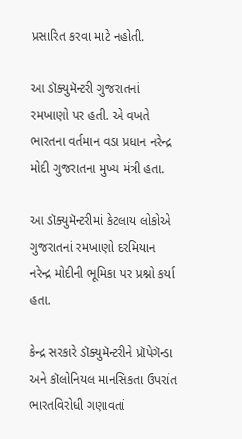પ્રસારિત કરવા માટે નહોતી.

આ ડૉક્યુમૅન્ટરી ગુજરાતનાં રમખાણો પર હતી. એ વખતે ભારતના વર્તમાન વડા પ્રધાન નરેન્દ્ર મોદી ગુજરાતના મુખ્ય મંત્રી હતા.

આ ડૉક્યુમૅન્ટરીમાં કેટલાય લોકોએ ગુજરાતનાં રમખાણો દરમિયાન નરેન્દ્ર મોદીની ભૂમિકા પર પ્રશ્નો કર્યા હતા.

કેન્દ્ર સરકારે ડૉક્યુમૅન્ટરીને પ્રૉપેગૅન્ડા અને કૉલોનિયલ માનસિકતા ઉપરાંત ભારતવિરોધી ગણાવતાં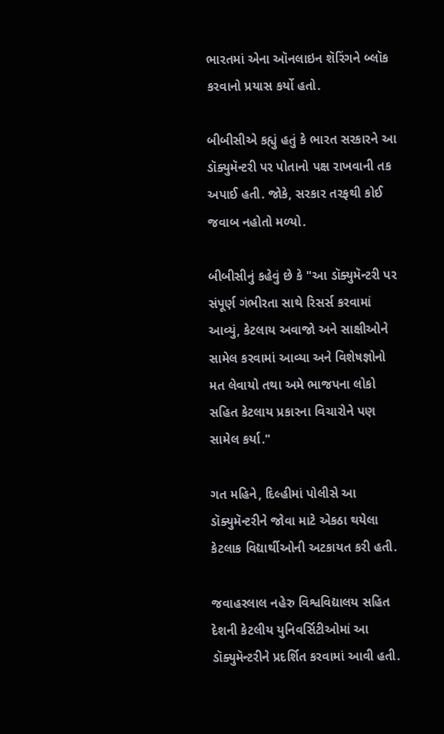ભારતમાં એના ઑનલાઇન શૅરિંગને બ્લૉક કરવાનો પ્રયાસ કર્યો હતો.

બીબીસીએ કહ્યું હતું કે ભારત સરકારને આ ડૉક્યુમૅન્ટરી પર પોતાનો પક્ષ રાખવાની તક અપાઈ હતી. જોકે, સરકાર તરફથી કોઈ જવાબ નહોતો મળ્યો.

બીબીસીનું કહેવું છે કે "આ ડૉક્યુમૅન્ટરી પર સંપૂર્ણ ગંભીરતા સાથે રિસર્સ કરવામાં આવ્યું, કેટલાય અવાજો અને સાક્ષીઓને સામેલ કરવામાં આવ્યા અને વિશેષજ્ઞોનો મત લેવાયો તથા અમે ભાજપના લોકો સહિત કેટલાય પ્રકારના વિચારોને પણ સામેલ કર્યા."

ગત મહિને, દિલ્હીમાં પોલીસે આ ડૉક્યુમૅન્ટરીને જોવા માટે એકઠા થયેલા કેટલાક વિદ્યાર્થીઓની અટકાયત કરી હતી.

જવાહરલાલ નહેરુ વિશ્વવિદ્યાલય સહિત દેશની કેટલીય યુનિવર્સિટીઓમાં આ ડૉક્યુમૅન્ટરીને પ્રદર્શિત કરવામાં આવી હતી.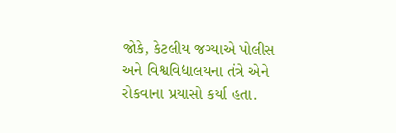જોકે, કેટલીય જગ્યાએ પોલીસ અને વિશ્વવિદ્યાલયના તંત્રે એને રોકવાના પ્રયાસો કર્યા હતા.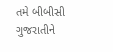તમે બીબીસી ગુજરાતીને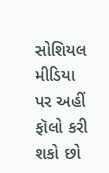સોશિયલ મીડિયા પર અહીં ફૉલો કરી શકો છો